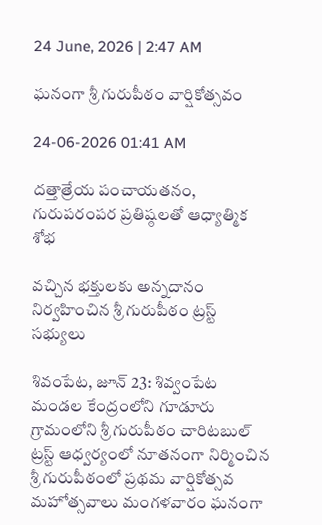24 June, 2026 | 2:47 AM

ఘనంగా శ్రీ గురుపీఠం వార్షికోత్సవం

24-06-2026 01:41 AM

దత్తాత్రేయ పంచాయతనం, గురుపరంపర ప్రతిష్ఠలతో ఆధ్యాత్మిక శోభ

వచ్చిన భక్తులకు అన్నదానం నిర్వహించిన శ్రీ గురుపీఠం ట్రస్ట్ సభ్యులు

శివంపేట, జూన్ 23: శివ్వంపేట మండల కేంద్రంలోని గూడూరు గ్రామంలోని శ్రీ గురుపీఠం చారిటబుల్ ట్రస్ట్ ఆధ్వర్యంలో నూతనంగా నిర్మించిన శ్రీ గురుపీఠంలో ప్రథమ వార్షికోత్సవ మహోత్సవాలు మంగళవారం ఘనంగా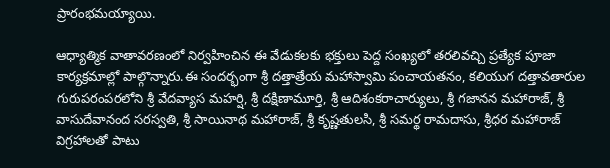ప్రారంభమయ్యాయి.

ఆధ్యాత్మిక వాతావరణంలో నిర్వహించిన ఈ వేడుకలకు భక్తులు పెద్ద సంఖ్యలో తరలివచ్చి ప్రత్యేక పూజా కార్యక్రమాల్లో పాల్గొన్నారు.ఈ సందర్భంగా శ్రీ దత్తాత్రేయ మహాస్వామి పంచాయతనం, కలియుగ దత్తావతారుల గురుపరంపరలోని శ్రీ వేదవ్యాస మహర్షి, శ్రీ దక్షిణామూర్తి, శ్రీ ఆదిశంకరాచార్యులు, శ్రీ గజానన మహారాజ్, శ్రీ వాసుదేవానంద సరస్వతి, శ్రీ సాయినాథ మహారాజ్, శ్రీ కృష్ణతులసి, శ్రీ సమర్థ రామదాసు, శ్రీధర మహారాజ్ విగ్రహాలతో పాటు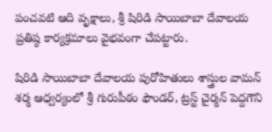పంచవటి ఆది వృక్షాలు, శ్రీ షిరిడి సాయిబాబా దేవాలయ ప్రతిష్ఠ కార్యక్రమాలు వైభవంగా చేపట్టారు.

షిరిడి సాయిబాబా దేవాలయ పురోహితులు శాస్త్రుల వామన్ శర్మ ఆధ్వర్యంలో శ్రీ గురుపీఠం ఫౌండర్, ట్రస్ట్ చైర్మన్ పెద్దగౌని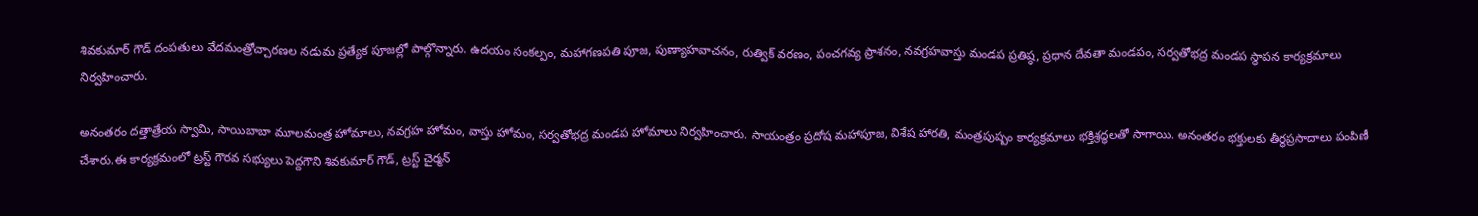శివకుమార్ గౌడ్ దంపతులు వేదమంత్రోచ్చారణల నడుమ ప్రత్యేక పూజల్లో పాల్గొన్నారు. ఉదయం సంకల్పం, మహాగణపతి పూజ, పుణ్యాహవాచనం, రుత్విక్ వరణం, పంచగవ్య ప్రాశనం, నవగ్రహవాస్తు మండప ప్రతిష్ఠ, ప్రధాన దేవతా మండపం, సర్వతోభద్ర మండప స్థాపన కార్యక్రమాలు నిర్వహించారు.

అనంతరం దత్తాత్రేయ స్వామి, సాయిబాబా మూలమంత్ర హోమాలు, నవగ్రహ హోమం, వాస్తు హోమం, సర్వతోభద్ర మండప హోమాలు నిర్వహించారు. సాయంత్రం ప్రదోష మహాపూజ, విశేష హారతి, మంత్రపుష్పం కార్యక్రమాలు భక్తిశ్రద్ధలతో సాగాయి. అనంతరం భక్తులకు తీర్థప్రసాదాలు పంపిణీ చేశారు.ఈ కార్యక్రమంలో ట్రస్ట్ గౌరవ సభ్యులు పెద్దగౌని శివకుమార్ గౌడ్, ట్రస్ట్ చైర్మన్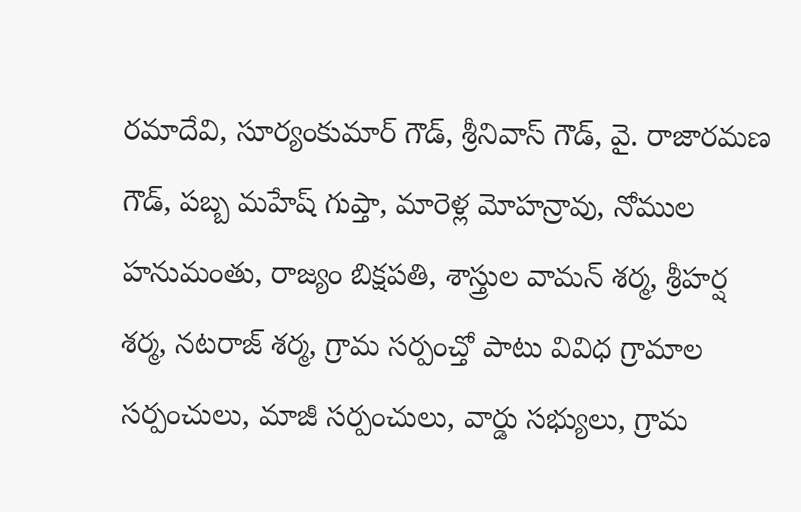రమాదేవి, సూర్యంకుమార్ గౌడ్, శ్రీనివాస్ గౌడ్, వై. రాజారమణ గౌడ్, పబ్బ మహేష్ గుప్తా, మారెళ్ల మోహన్రావు, నోముల హనుమంతు, రాజ్యం బిక్షపతి, శాస్త్రుల వామన్ శర్మ, శ్రీహర్ష శర్మ, నటరాజ్ శర్మ, గ్రామ సర్పంచ్తో పాటు వివిధ గ్రామాల సర్పంచులు, మాజీ సర్పంచులు, వార్డు సభ్యులు, గ్రామ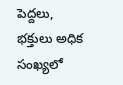పెద్దలు, భక్తులు అధిక సంఖ్యలో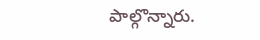పాల్గొన్నారు.